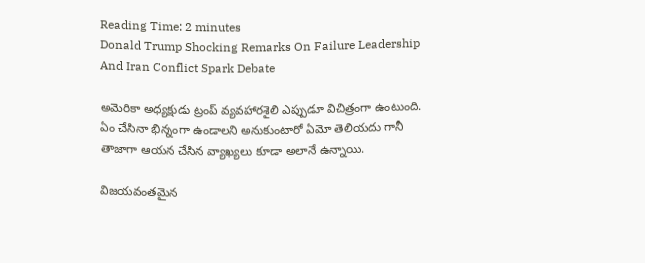Reading Time: 2 minutes
Donald Trump Shocking Remarks On Failure Leadership And Iran Conflict Spark Debate

అమెరికా అధ్యక్షుడు ట్రంప్ వ్యవహారశైలి ఎప్పుడూ విచిత్రంగా ఉంటుంది. ఏం చేసినా భిన్నంగా ఉండాలని అనుకుంటారో ఏమో తెలియదు గానీ తాజాగా ఆయన చేసిన వ్యాఖ్యలు కూడా అలానే ఉన్నాయి.

విజయవంతమైన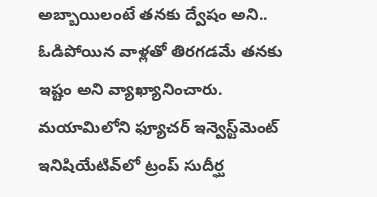అబ్బాయిలంటే తనకు ద్వేషం అని.. ఓడిపోయిన వాళ్లతో తిరగడమే తనకు ఇష్టం అని వ్యాఖ్యానించారు. మయామిలోని ఫ్యూచర్ ఇన్వెస్ట్‌మెంట్ ఇనిషియేటివ్‌లో ట్రంప్ సుదీర్ఘ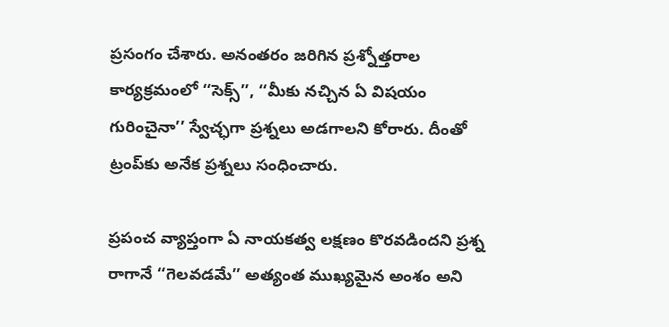ప్రసంగం చేశారు. అనంతరం జరిగిన ప్రశ్నోత్తరాల కార్యక్రమంలో ‘‘సెక్స్’’, ‘‘మీకు నచ్చిన ఏ విషయం గురించైనా’’ స్వేచ్ఛగా ప్రశ్నలు అడగాలని కోరారు. దీంతో ట్రంప్‌కు అనేక ప్రశ్నలు సంధించారు.

ప్రపంచ వ్యాప్తంగా ఏ నాయకత్వ లక్షణం కొరవడిందని ప్రశ్న రాగానే ‘‘గెలవడమే’’ అత్యంత ముఖ్యమైన అంశం అని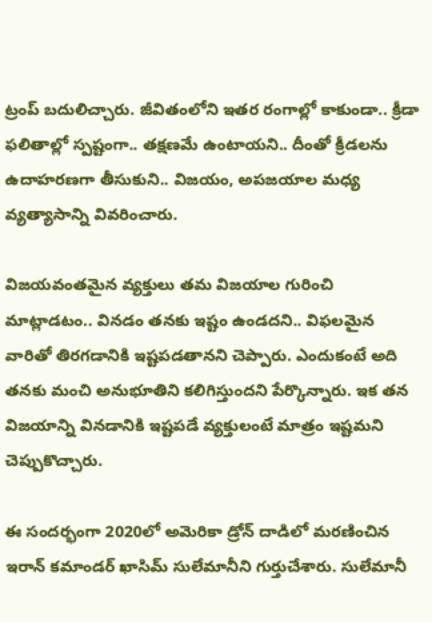ట్రంప్ బదులిచ్చారు. జీవితంలోని ఇతర రంగాల్లో కాకుండా.. క్రీడా ఫలితాల్లో స్పష్టంగా.. తక్షణమే ఉంటాయని.. దీంతో క్రీడలను ఉదాహరణగా తీసుకుని.. విజయం, అపజయాల మధ్య వ్యత్యాసాన్ని వివరించారు.

విజయవంతమైన వ్యక్తులు తమ విజయాల గురించి మాట్లాడటం.. వినడం తనకు ఇష్టం ఉండదని.. విఫలమైన వారితో తిరగడానికి ఇష్టపడతానని చెప్పారు. ఎందుకంటే అది తనకు మంచి అనుభూతిని కలిగిస్తుందని పేర్కొన్నారు. ఇక తన విజయాన్ని వినడానికి ఇష్టపడే వ్యక్తులంటే మాత్రం ఇష్టమని చెప్పుకొచ్చారు.

ఈ సందర్భంగా 2020లో అమెరికా డ్రోన్ దాడిలో మరణించిన ఇరాన్ కమాండర్ ఖాసిమ్ సులేమానీని గుర్తుచేశారు. సులేమానీ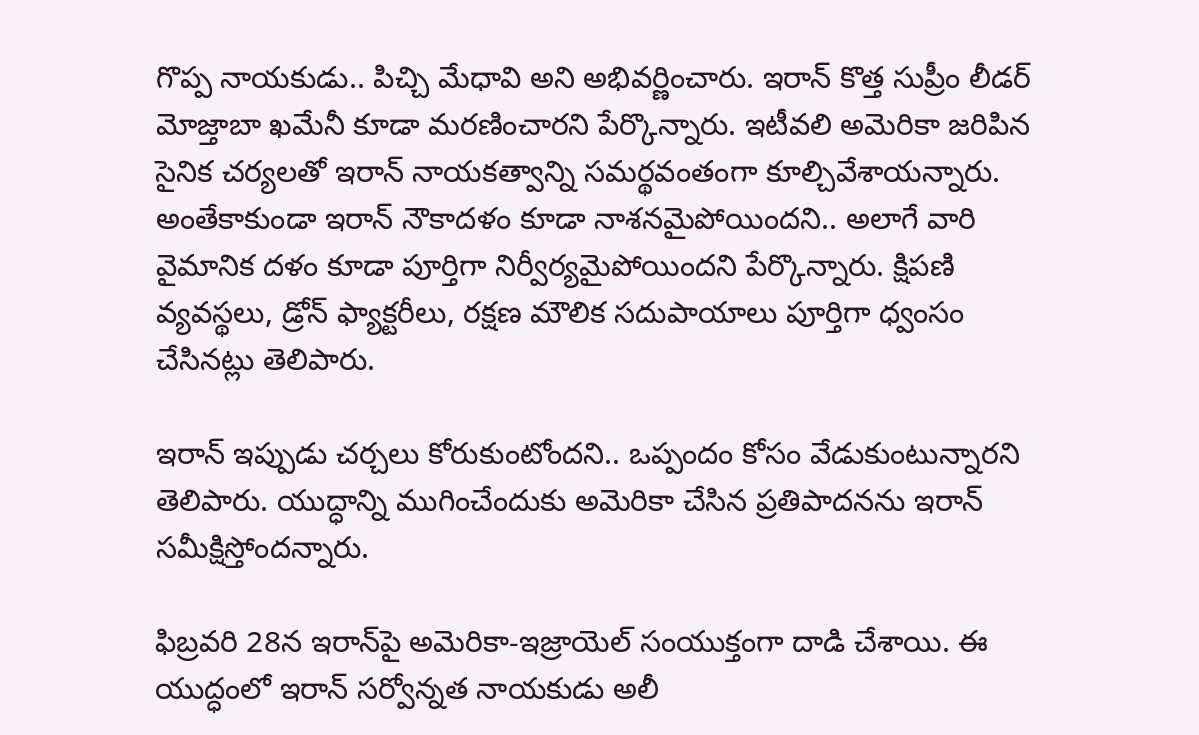గొప్ప నాయకుడు.. పిచ్చి మేధావి అని అభివర్ణించారు. ఇరాన్ కొత్త సుప్రీం లీడర్ మోజ్తాబా ఖమేనీ కూడా మరణించారని పేర్కొన్నారు. ఇటీవలి అమెరికా జరిపిన సైనిక చర్యలతో ఇరాన్ నాయకత్వాన్ని సమర్థవంతంగా కూల్చివేశాయన్నారు. అంతేకాకుండా ఇరాన్ నౌకాదళం కూడా నాశనమైపోయిందని.. అలాగే వారి వైమానిక దళం కూడా పూర్తిగా నిర్వీర్యమైపోయిందని పేర్కొన్నారు. క్షిపణి వ్యవస్థలు, డ్రోన్ ఫ్యాక్టరీలు, రక్షణ మౌలిక సదుపాయాలు పూర్తిగా ధ్వంసం చేసినట్లు తెలిపారు.

ఇరాన్ ఇప్పుడు చర్చలు కోరుకుంటోందని.. ఒప్పందం కోసం వేడుకుంటున్నారని తెలిపారు. యుద్ధాన్ని ముగించేందుకు అమెరికా చేసిన ప్రతిపాదనను ఇరాన్ సమీక్షిస్తోందన్నారు.

ఫిబ్రవరి 28న ఇరాన్‌పై అమెరికా-ఇజ్రాయెల్ సంయుక్తంగా దాడి చేశాయి. ఈ యుద్ధంలో ఇరాన్ సర్వోన్నత నాయకుడు అలీ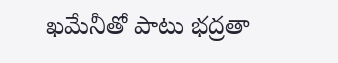ఖమేనీతో పాటు భద్రతా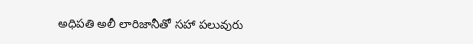అధిపతి అలీ లారిజానీతో సహా పలువురు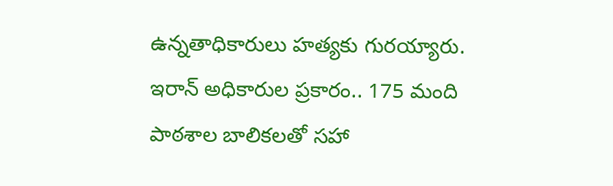ఉన్నతాధికారులు హత్యకు గురయ్యారు. ఇరాన్ అధికారుల ప్రకారం.. 175 మంది పాఠశాల బాలికలతో సహా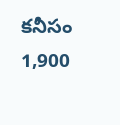కనీసం 1,900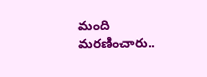మంది మరణించారు..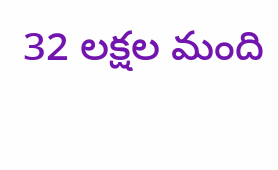32 లక్షల మంది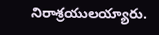నిరాశ్రయులయ్యారు.